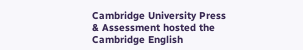Cambridge University Press & Assessment hosted the Cambridge English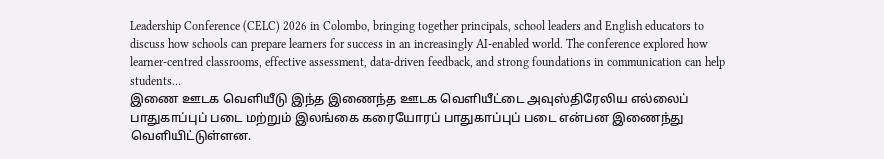Leadership Conference (CELC) 2026 in Colombo, bringing together principals, school leaders and English educators to discuss how schools can prepare learners for success in an increasingly AI-enabled world. The conference explored how learner-centred classrooms, effective assessment, data-driven feedback, and strong foundations in communication can help students…
இணை ஊடக வெளியீடு இந்த இணைந்த ஊடக வெளியீட்டை அவுஸ்திரேலிய எல்லைப் பாதுகாப்புப் படை மற்றும் இலங்கை கரையோரப் பாதுகாப்புப் படை என்பன இணைந்து வெளியிட்டுள்ளன.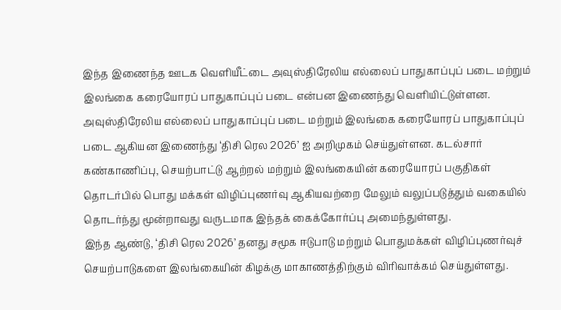இந்த இணைந்த ஊடக வெளியீட்டை அவுஸ்திரேலிய எல்லைப் பாதுகாப்புப் படை மற்றும் இலங்கை கரையோரப் பாதுகாப்புப் படை என்பன இணைந்து வெளியிட்டுள்ளன.
அவுஸ்திரேலிய எல்லைப் பாதுகாப்புப் படை மற்றும் இலங்கை கரையோரப் பாதுகாப்புப் படை ஆகியன இணைந்து ‘திசி ரெல 2026’ ஐ அறிமுகம் செய்துள்ளன. கடல்சார் கண்காணிப்பு, செயற்பாட்டு ஆற்றல் மற்றும் இலங்கையின் கரையோரப் பகுதிகள் தொடர்பில் பொது மக்கள் விழிப்புணர்வு ஆகியவற்றை மேலும் வலுப்படுத்தும் வகையில் தொடர்ந்து மூன்றாவது வருடமாக இந்தக் கைக்கோர்ப்பு அமைந்துள்ளது.
இந்த ஆண்டு, ‘திசி ரெல 2026’ தனது சமூக ஈடுபாடு மற்றும் பொதுமக்கள் விழிப்புணர்வுச் செயற்பாடுகளை இலங்கையின் கிழக்கு மாகாணத்திற்கும் விரிவாக்கம் செய்துள்ளது.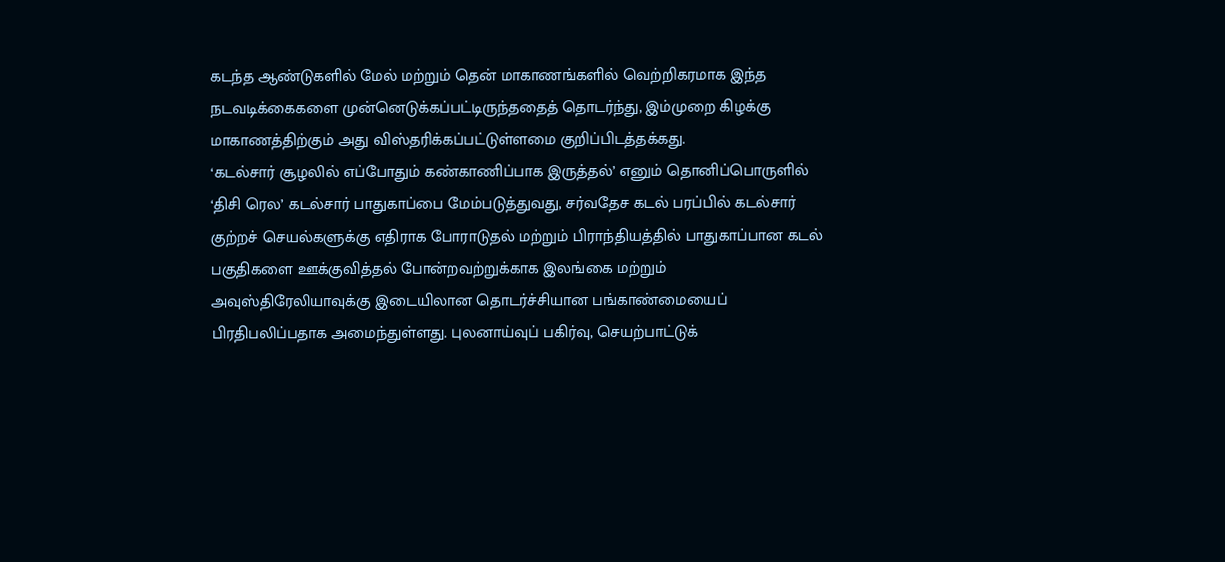கடந்த ஆண்டுகளில் மேல் மற்றும் தென் மாகாணங்களில் வெற்றிகரமாக இந்த நடவடிக்கைகளை முன்னெடுக்கப்பட்டிருந்ததைத் தொடர்ந்து, இம்முறை கிழக்கு மாகாணத்திற்கும் அது விஸ்தரிக்கப்பட்டுள்ளமை குறிப்பிடத்தக்கது.
‘கடல்சார் சூழலில் எப்போதும் கண்காணிப்பாக இருத்தல்’ எனும் தொனிப்பொருளில் ‘திசி ரெல’ கடல்சார் பாதுகாப்பை மேம்படுத்துவது, சர்வதேச கடல் பரப்பில் கடல்சார் குற்றச் செயல்களுக்கு எதிராக போராடுதல் மற்றும் பிராந்தியத்தில் பாதுகாப்பான கடல் பகுதிகளை ஊக்குவித்தல் போன்றவற்றுக்காக இலங்கை மற்றும் அவுஸ்திரேலியாவுக்கு இடையிலான தொடர்ச்சியான பங்காண்மையைப் பிரதிபலிப்பதாக அமைந்துள்ளது. புலனாய்வுப் பகிர்வு, செயற்பாட்டுக்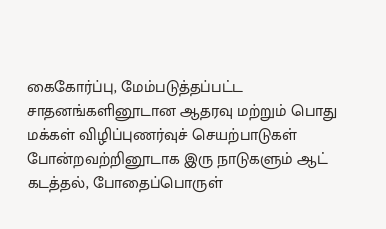கைகோர்ப்பு, மேம்படுத்தப்பட்ட சாதனங்களினூடான ஆதரவு மற்றும் பொது மக்கள் விழிப்புணர்வுச் செயற்பாடுகள் போன்றவற்றினூடாக இரு நாடுகளும் ஆட் கடத்தல், போதைப்பொருள்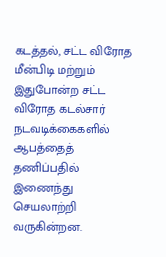கடத்தல், சட்ட விரோத மீன்பிடி மற்றும் இதுபோன்ற சட்ட விரோத கடல்சார் நடவடிக்கைகளில் ஆபத்தைத் தணிப்பதில் இணைந்து செயலாற்றி வருகின்றன.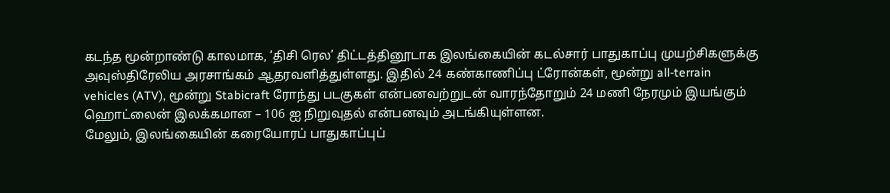கடந்த மூன்றாண்டு காலமாக, ‘திசி ரெல’ திட்டத்தினூடாக இலங்கையின் கடல்சார் பாதுகாப்பு முயற்சிகளுக்கு அவுஸ்திரேலிய அரசாங்கம் ஆதரவளித்துள்ளது. இதில் 24 கண்காணிப்பு ட்ரோன்கள், மூன்று all-terrain vehicles (ATV), மூன்று Stabicraft ரோந்து படகுகள் என்பனவற்றுடன் வாரந்தோறும் 24 மணி நேரமும் இயங்கும் ஹொட்லைன் இலக்கமான – 106 ஐ நிறுவுதல் என்பனவும் அடங்கியுள்ளன.
மேலும், இலங்கையின் கரையோரப் பாதுகாப்புப்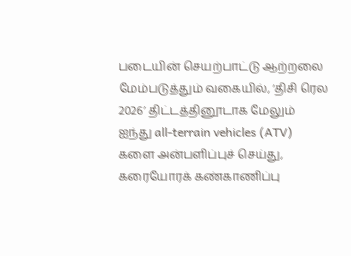படையின் செயற்பாட்டு ஆற்றலை மேம்படுத்தும் வகையில், ‘திசி ரெல 2026’ திட்டத்தினூடாக மேலும் ஐந்து all-terrain vehicles (ATV) களை அன்பளிப்புச் செய்து, கரையோரக் கண்காணிப்பு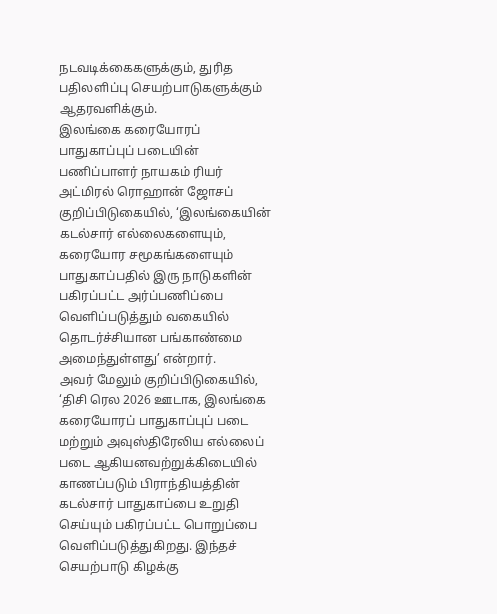நடவடிக்கைகளுக்கும், துரித பதிலளிப்பு செயற்பாடுகளுக்கும் ஆதரவளிக்கும்.
இலங்கை கரையோரப் பாதுகாப்புப் படையின் பணிப்பாளர் நாயகம் ரியர் அட்மிரல் ரொஹான் ஜோசப் குறிப்பிடுகையில், ‘இலங்கையின் கடல்சார் எல்லைகளையும், கரையோர சமூகங்களையும் பாதுகாப்பதில் இரு நாடுகளின் பகிரப்பட்ட அர்ப்பணிப்பை வெளிப்படுத்தும் வகையில் தொடர்ச்சியான பங்காண்மை அமைந்துள்ளது’ என்றார்.
அவர் மேலும் குறிப்பிடுகையில், ‘திசி ரெல 2026 ஊடாக, இலங்கை கரையோரப் பாதுகாப்புப் படை மற்றும் அவுஸ்திரேலிய எல்லைப் படை ஆகியனவற்றுக்கிடையில் காணப்படும் பிராந்தியத்தின் கடல்சார் பாதுகாப்பை உறுதி செய்யும் பகிரப்பட்ட பொறுப்பை வெளிப்படுத்துகிறது. இந்தச் செயற்பாடு கிழக்கு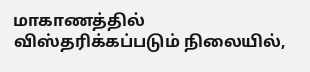மாகாணத்தில் விஸ்தரிக்கப்படும் நிலையில்,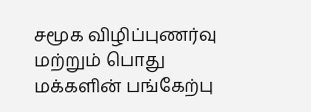சமூக விழிப்புணர்வு மற்றும் பொது மக்களின் பங்கேற்பு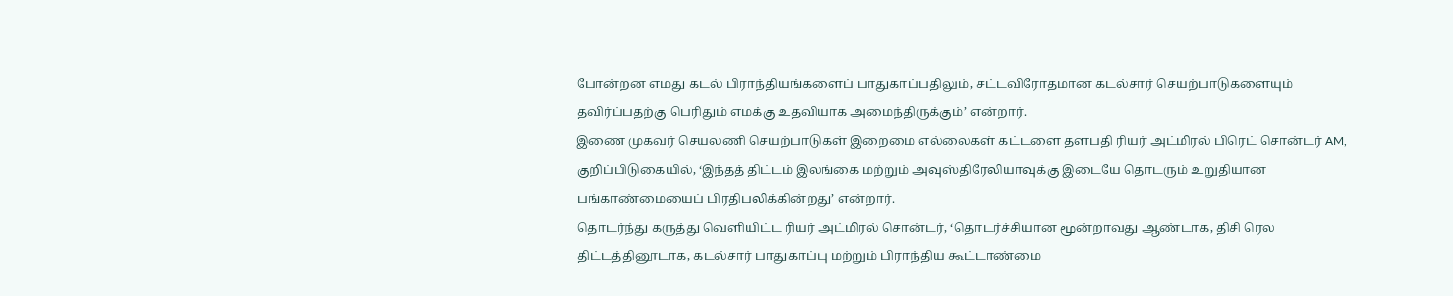போன்றன எமது கடல் பிராந்தியங்களைப் பாதுகாப்பதிலும், சட்டவிரோதமான கடல்சார் செயற்பாடுகளையும் தவிர்ப்பதற்கு பெரிதும் எமக்கு உதவியாக அமைந்திருக்கும்’ என்றார்.
இணை முகவர் செயலணி செயற்பாடுகள் இறைமை எல்லைகள் கட்டளை தளபதி ரியர் அட்மிரல் பிரெட் சொன்டர் AM, குறிப்பிடுகையில், ‘இந்தத் திட்டம் இலங்கை மற்றும் அவுஸ்திரேலியாவுக்கு இடையே தொடரும் உறுதியான பங்காண்மையைப் பிரதிபலிக்கின்றது’ என்றார்.
தொடர்ந்து கருத்து வெளியிட்ட ரியர் அட்மிரல் சொன்டர், ‘தொடர்ச்சியான மூன்றாவது ஆண்டாக, திசி ரெல திட்டத்தினூடாக, கடல்சார் பாதுகாப்பு மற்றும் பிராந்திய கூட்டாண்மை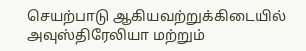செயற்பாடு ஆகியவற்றுக்கிடையில் அவுஸ்திரேலியா மற்றும்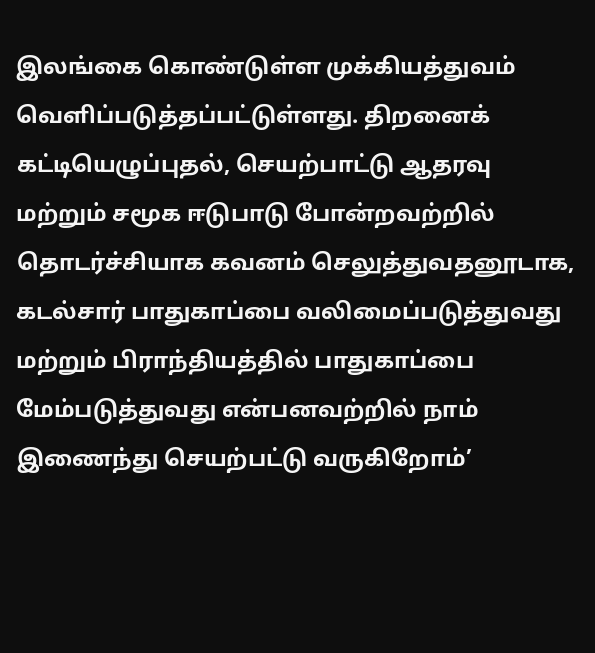இலங்கை கொண்டுள்ள முக்கியத்துவம் வெளிப்படுத்தப்பட்டுள்ளது. திறனைக் கட்டியெழுப்புதல், செயற்பாட்டு ஆதரவு மற்றும் சமூக ஈடுபாடு போன்றவற்றில் தொடர்ச்சியாக கவனம் செலுத்துவதனூடாக, கடல்சார் பாதுகாப்பை வலிமைப்படுத்துவது மற்றும் பிராந்தியத்தில் பாதுகாப்பை மேம்படுத்துவது என்பனவற்றில் நாம் இணைந்து செயற்பட்டு வருகிறோம்’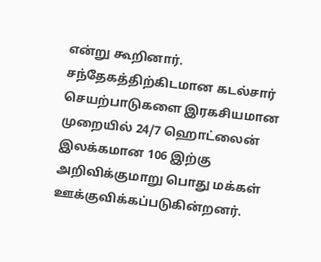என்று கூறினார்.
சந்தேகத்திற்கிடமான கடல்சார் செயற்பாடுகளை இரகசியமான முறையில் 24/7 ஹொட்லைன் இலக்கமான 106 இற்கு அறிவிக்குமாறு பொது மக்கள் ஊக்குவிக்கப்படுகின்றனர்.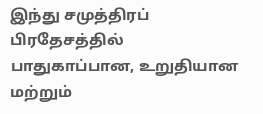இந்து சமுத்திரப் பிரதேசத்தில் பாதுகாப்பான, உறுதியான மற்றும்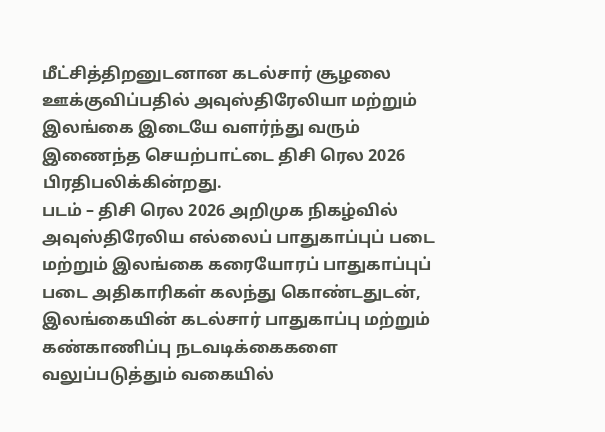மீட்சித்திறனுடனான கடல்சார் சூழலை ஊக்குவிப்பதில் அவுஸ்திரேலியா மற்றும் இலங்கை இடையே வளர்ந்து வரும் இணைந்த செயற்பாட்டை திசி ரெல 2026 பிரதிபலிக்கின்றது.
படம் – திசி ரெல 2026 அறிமுக நிகழ்வில் அவுஸ்திரேலிய எல்லைப் பாதுகாப்புப் படை மற்றும் இலங்கை கரையோரப் பாதுகாப்புப் படை அதிகாரிகள் கலந்து கொண்டதுடன், இலங்கையின் கடல்சார் பாதுகாப்பு மற்றும் கண்காணிப்பு நடவடிக்கைகளை வலுப்படுத்தும் வகையில்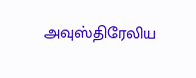அவுஸ்திரேலிய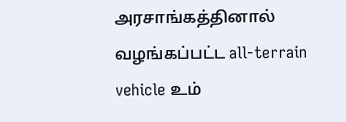அரசாங்கத்தினால் வழங்கப்பட்ட all-terrain vehicle உம்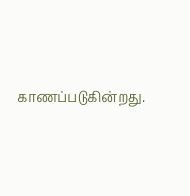காணப்படுகின்றது.